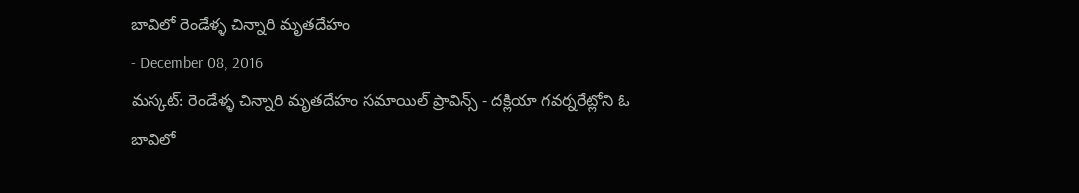బావిలో రెండేళ్ళ చిన్నారి మృతదేహం
- December 08, 2016
మస్కట్: రెండేళ్ళ చిన్నారి మృతదేహం సమాయిల్ ప్రావిన్స్ - దక్లియా గవర్నరేట్లోని ఓ బావిలో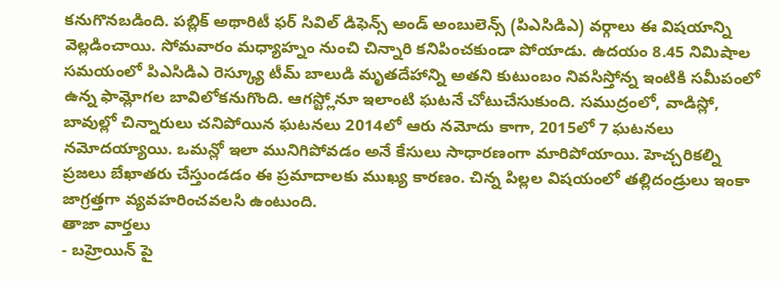కనుగొనబడింది. పబ్లిక్ అథారిటీ ఫర్ సివిల్ డిఫెన్స్ అండ్ అంబులెన్స్ (పిఎసిడిఎ) వర్గాలు ఈ విషయాన్ని వెల్లడించాయి. సోమవారం మధ్యాహ్నం నుంచి చిన్నారి కనిపించకుండా పోయాడు. ఉదయం 8.45 నిమిషాల సమయంలో పిఎసిడిఎ రెస్క్యూ టీమ్ బాలుడి మృతదేహాన్ని అతని కుటుంబం నివసిస్తోన్న ఇంటికి సమీపంలో ఉన్న ఫామ్లోగల బావిలోకనుగొంది. ఆగస్ట్లోనూ ఇలాంటి ఘటనే చోటుచేసుకుంది. సముద్రంలో, వాడిస్లో, బావుల్లో చిన్నారులు చనిపోయిన ఘటనలు 2014లో ఆరు నమోదు కాగా, 2015లో 7 ఘటనలు నమోదయ్యాయి. ఒమన్లో ఇలా మునిగిపోవడం అనే కేసులు సాధారణంగా మారిపోయాయి. హెచ్చరికల్ని ప్రజలు బేఖాతరు చేస్తుండడం ఈ ప్రమాదాలకు ముఖ్య కారణం. చిన్న పిల్లల విషయంలో తల్లిదండ్రులు ఇంకా జాగ్రత్తగా వ్యవహరించవలసి ఉంటుంది.
తాజా వార్తలు
- బహ్రెయిన్ పై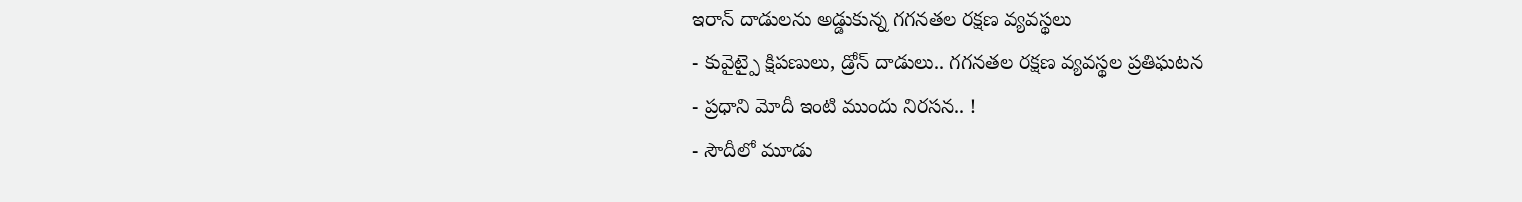ఇరాన్ దాడులను అడ్డుకున్న గగనతల రక్షణ వ్యవస్థలు
- కువైట్పై క్షిపణులు, డ్రోన్ దాడులు.. గగనతల రక్షణ వ్యవస్థల ప్రతిఘటన
- ప్రధాని మోదీ ఇంటి ముందు నిరసన.. !
- సౌదీలో మూడు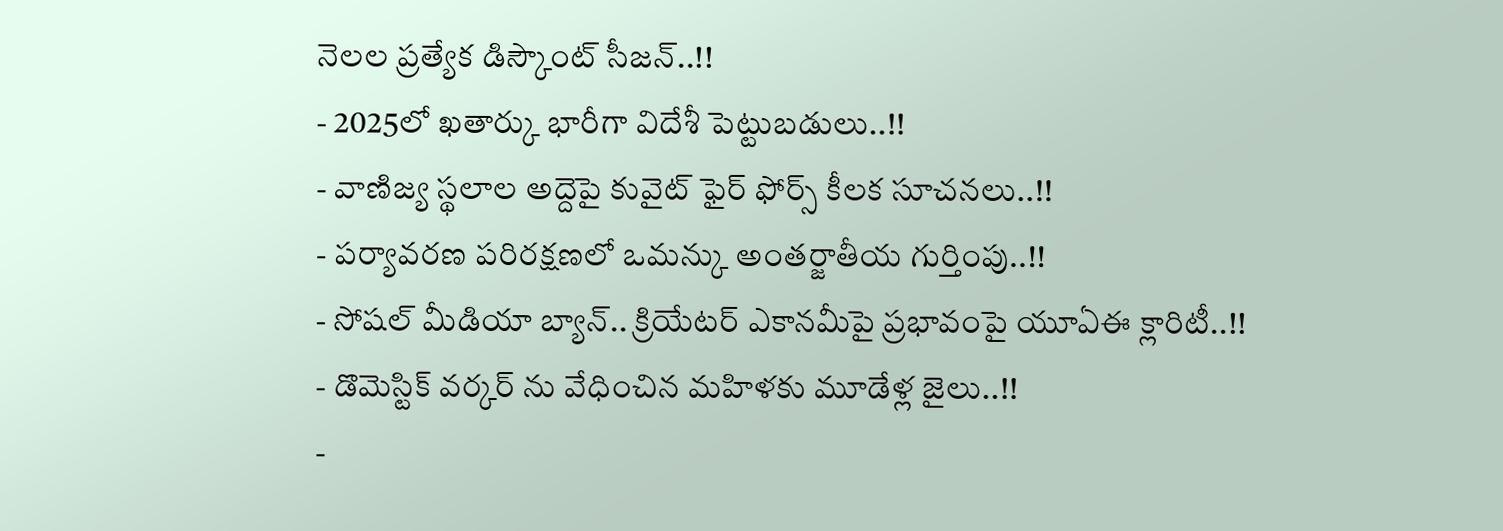నెలల ప్రత్యేక డిస్కౌంట్ సీజన్..!!
- 2025లో ఖతార్కు భారీగా విదేశీ పెట్టుబడులు..!!
- వాణిజ్య స్థలాల అద్దెపై కువైట్ ఫైర్ ఫోర్స్ కీలక సూచనలు..!!
- పర్యావరణ పరిరక్షణలో ఒమన్కు అంతర్జాతీయ గుర్తింపు..!!
- సోషల్ మీడియా బ్యాన్.. క్రియేటర్ ఎకానమీపై ప్రభావంపై యూఏఈ క్లారిటీ..!!
- డొమెస్టిక్ వర్కర్ ను వేధించిన మహిళకు మూడేళ్ల జైలు..!!
-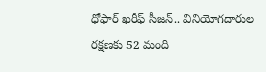ధోఫార్ ఖరీఫ్ సీజన్.. వినియోగదారుల రక్షణకు 52 మంది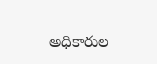అధికారుల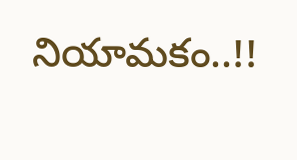నియామకం..!!